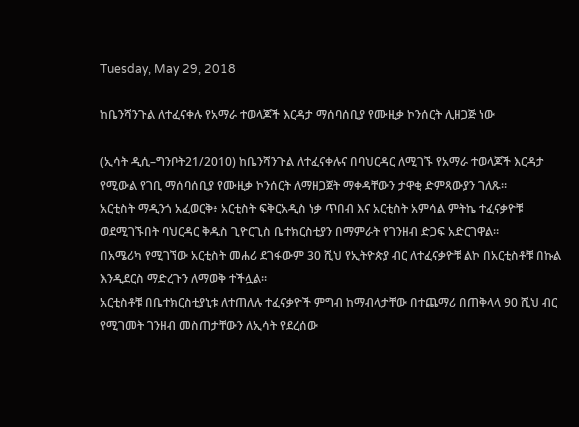Tuesday, May 29, 2018

ከቤንሻንጉል ለተፈናቀሉ የአማራ ተወላጆች እርዳታ ማሰባሰቢያ የሙዚቃ ኮንሰርት ሊዘጋጅ ነው

(ኢሳት ዲሲ–ግንቦት21/2010) ከቤንሻንጉል ለተፈናቀሉና በባህርዳር ለሚገኙ የአማራ ተወላጆች እርዳታ የሚውል የገቢ ማሰባሰቢያ የሙዚቃ ኮንሰርት ለማዘጋጀት ማቀዳቸውን ታዋቂ ድምጻውያን ገለጹ።
አርቲስት ማዲንጎ አፈወርቅ፥ አርቲስት ፍቅርአዲስ ነቃ ጥበብ እና አርቲስት አምሳል ምትኬ ተፈናቃዮቹ ወደሚገኙበት ባህርዳር ቅዱስ ጊዮርጊስ ቤተክርስቲያን በማምራት የገንዘብ ድጋፍ አድርገዋል።
በአሜሪካ የሚገኘው አርቲስት መሐሪ ደገፋውም 30 ሺህ የኢትዮጵያ ብር ለተፈናቃዮቹ ልኮ በአርቲስቶቹ በኩል እንዲደርስ ማድረጉን ለማወቅ ተችሏል።
አርቲስቶቹ በቤተክርስቲያኒቱ ለተጠለሉ ተፈናቃዮች ምግብ ከማብላታቸው በተጨማሪ በጠቅላላ 90 ሺህ ብር የሚገመት ገንዘብ መስጠታቸውን ለኢሳት የደረሰው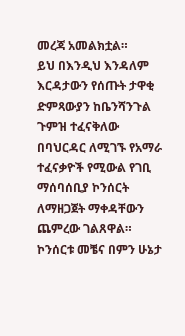መረጃ አመልክቷል።
ይህ በእንዲህ እንዳለም እርዳታውን የሰጡት ታዋቂ ድምጻውያን ከቤንሻንጉል ጉምዝ ተፈናቅለው በባህርዳር ለሚገኙ የአማራ ተፈናቃዮች የሚውል የገቢ ማሰባሰቢያ ኮንሰርት ለማዘጋጀት ማቀዳቸውን ጨምረው ገልጸዋል።
ኮንሰርቱ መቼና በምን ሁኔታ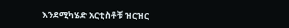እንደሚካሄድ አርቲስቶቹ ዝርዝር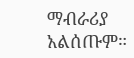ማብራሪያ አልሰጡም።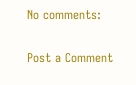No comments:

Post a Comment